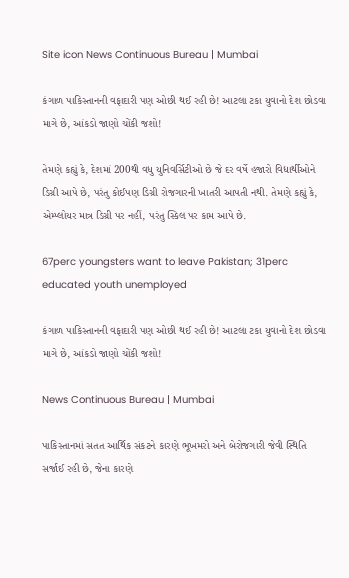Site icon News Continuous Bureau | Mumbai

કંગાળ પાકિસ્તાનની વફાદારી પણ ઓછી થઈ રહી છે! આટલા ટકા યુવાનો દેશ છોડવા માગે છે, આંકડો જાણો ચોંકી જશો!

તેમણે કહ્યું કે, દેશમાં 200થી વધુ યુનિવર્સિટીઓ છે જે દર વર્ષે હજારો વિદ્યાર્થીઓને ડિગ્રી આપે છે, પરંતુ કોઈપણ ડિગ્રી રોજગારની ખાતરી આપતી નથી. તેમણે કહ્યું કે, એમ્પ્લોયર માત્ર ડિગ્રી પર નહીં, પરંતુ સ્કિલ પર કામ આપે છે.

67perc youngsters want to leave Pakistan; 31perc educated youth unemployed

કંગાળ પાકિસ્તાનની વફાદારી પણ ઓછી થઈ રહી છે! આટલા ટકા યુવાનો દેશ છોડવા માગે છે, આંકડો જાણો ચોંકી જશો!

News Continuous Bureau | Mumbai

પાકિસ્તાનમાં સતત આર્થિક સંકટને કારણે ભૂખમરો અને બેરોજગારી જેવી સ્થિતિ સર્જાઈ રહી છે, જેના કારણે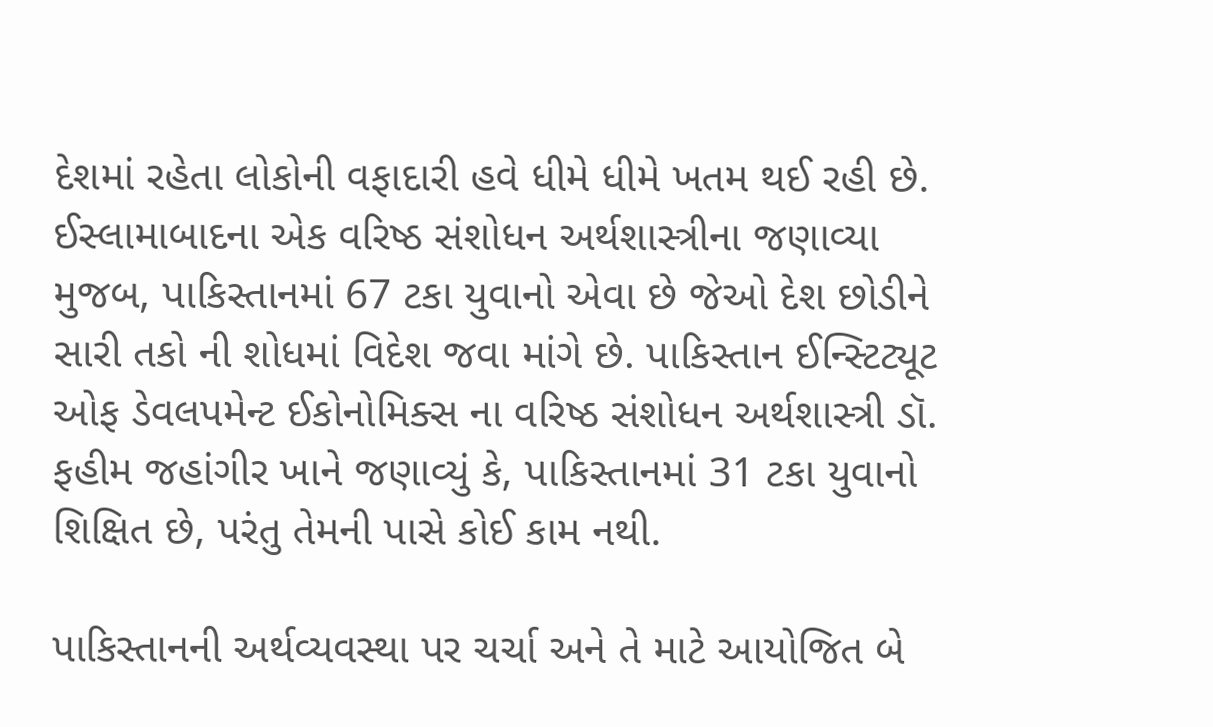દેશમાં રહેતા લોકોની વફાદારી હવે ધીમે ધીમે ખતમ થઈ રહી છે. ઈસ્લામાબાદના એક વરિષ્ઠ સંશોધન અર્થશાસ્ત્રીના જણાવ્યા મુજબ, પાકિસ્તાનમાં 67 ટકા યુવાનો એવા છે જેઓ દેશ છોડીને સારી તકો ની શોધમાં વિદેશ જવા માંગે છે. પાકિસ્તાન ઈન્સ્ટિટ્યૂટ ઓફ ડેવલપમેન્ટ ઈકોનોમિક્સ ના વરિષ્ઠ સંશોધન અર્થશાસ્ત્રી ડૉ. ફહીમ જહાંગીર ખાને જણાવ્યું કે, પાકિસ્તાનમાં 31 ટકા યુવાનો શિક્ષિત છે, પરંતુ તેમની પાસે કોઈ કામ નથી.

પાકિસ્તાનની અર્થવ્યવસ્થા પર ચર્ચા અને તે માટે આયોજિત બે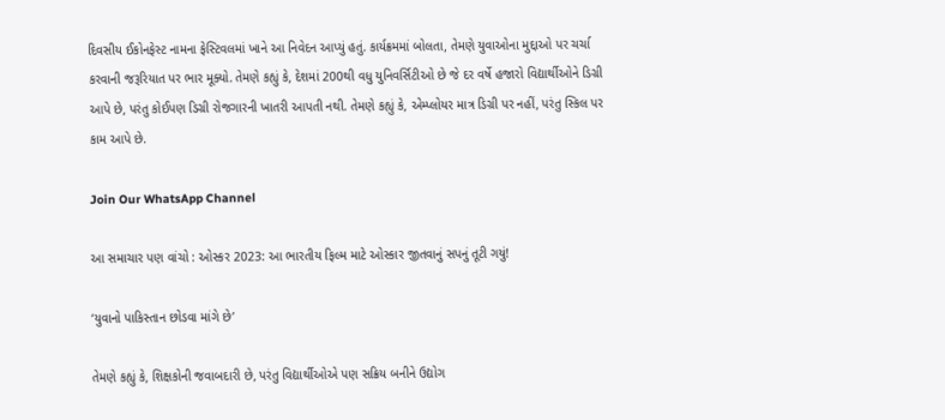દિવસીય ઈકોનફેસ્ટ નામના ફેસ્ટિવલમાં ખાને આ નિવેદન આપ્યું હતું. કાર્યક્રમમાં બોલતા, તેમણે યુવાઓના મુદ્દાઓ પર ચર્ચા કરવાની જરૂરિયાત પર ભાર મૂક્યો. તેમણે કહ્યું કે, દેશમાં 200થી વધુ યુનિવર્સિટીઓ છે જે દર વર્ષે હજારો વિદ્યાર્થીઓને ડિગ્રી આપે છે, પરંતુ કોઈપણ ડિગ્રી રોજગારની ખાતરી આપતી નથી. તેમણે કહ્યું કે, એમ્પ્લોયર માત્ર ડિગ્રી પર નહીં, પરંતુ સ્કિલ પર કામ આપે છે.

Join Our WhatsApp Channel

આ સમાચાર પણ વાંચો : ઓસ્કર 2023: આ ભારતીય ફિલ્મ માટે ઓસ્કાર જીતવાનું સપનું તૂટી ગયું!

‘યુવાનો પાકિસ્તાન છોડવા માંગે છે’

તેમણે કહ્યું કે, શિક્ષકોની જવાબદારી છે, પરંતુ વિદ્યાર્થીઓએ પણ સક્રિય બનીને ઉદ્યોગ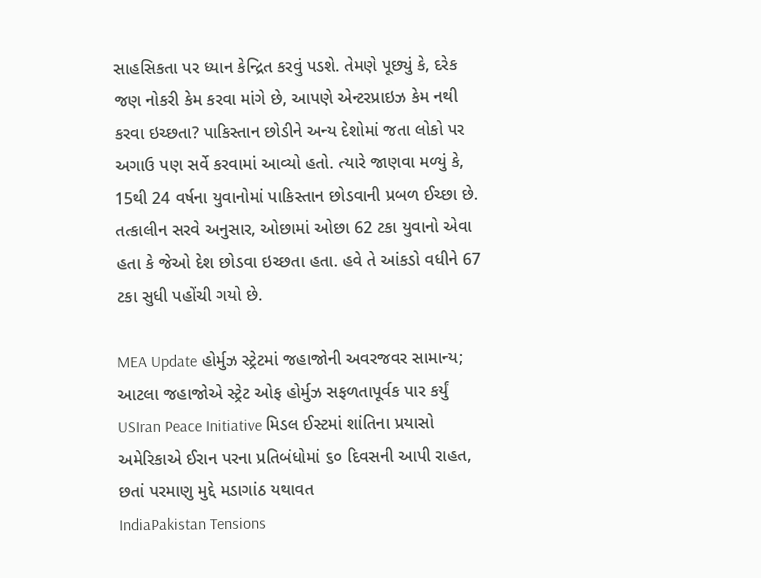સાહસિકતા પર ધ્યાન કેન્દ્રિત કરવું પડશે. તેમણે પૂછ્યું કે, દરેક જણ નોકરી કેમ કરવા માંગે છે, આપણે એન્ટરપ્રાઇઝ કેમ નથી કરવા ઇચ્છતા? પાકિસ્તાન છોડીને અન્ય દેશોમાં જતા લોકો પર અગાઉ પણ સર્વે કરવામાં આવ્યો હતો. ત્યારે જાણવા મળ્યું કે, 15થી 24 વર્ષના યુવાનોમાં પાકિસ્તાન છોડવાની પ્રબળ ઈચ્છા છે. તત્કાલીન સરવે અનુસાર, ઓછામાં ઓછા 62 ટકા યુવાનો એવા હતા કે જેઓ દેશ છોડવા ઇચ્છતા હતા. હવે તે આંકડો વધીને 67 ટકા સુધી પહોંચી ગયો છે.

MEA Update હોર્મુઝ સ્ટ્રેટમાં જહાજોની અવરજવર સામાન્ય; આટલા જહાજોએ સ્ટ્રેટ ઓફ હોર્મુઝ સફળતાપૂર્વક પાર કર્યું
USIran Peace Initiative મિડલ ઈસ્ટમાં શાંતિના પ્રયાસો અમેરિકાએ ઈરાન પરના પ્રતિબંધોમાં ૬૦ દિવસની આપી રાહત, છતાં પરમાણુ મુદ્દે મડાગાંઠ યથાવત
IndiaPakistan Tensions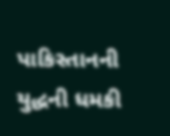પાકિસ્તાનની યુદ્ધની ધમકી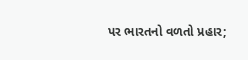પર ભારતનો વળતો પ્રહાર;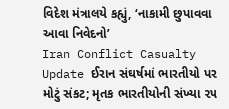વિદેશ મંત્રાલયે કહ્યું, ‘નાકામી છુપાવવા આવા નિવેદનો’
Iran Conflict Casualty Update ઈરાન સંઘર્ષમાં ભારતીયો પર મોટું સંકટ; મૃતક ભારતીયોની સંખ્યા ૨૫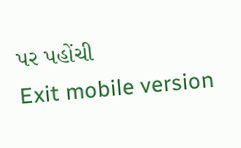પર પહોંચી
Exit mobile version